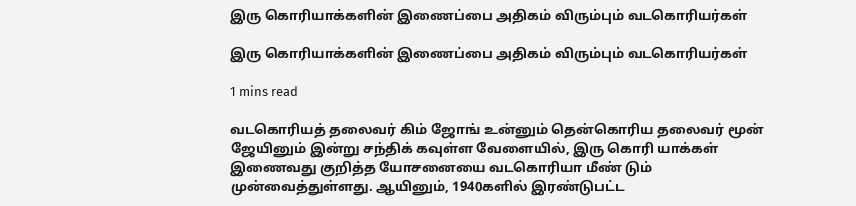இரு கொரியாக்களின் இணைப்பை அதிகம் விரும்பும் வடகொரியர்கள்

இரு கொரியாக்களின் இணைப்பை அதிகம் விரும்பும் வடகொரியர்கள்

1 mins read

வடகொரியத் தலைவர் கிம் ஜோங் உன்னும் தென்கொரிய தலைவர் மூன் ஜேயினும் இன்று சந்திக் கவுள்ள வேளையில், இரு கொரி யாக்கள் இணைவது குறித்த யோசனையை வடகொரியா மீண் டும் முன்வைத்துள்ளது. ஆயினும், 1940களில் இரண்டுபட்ட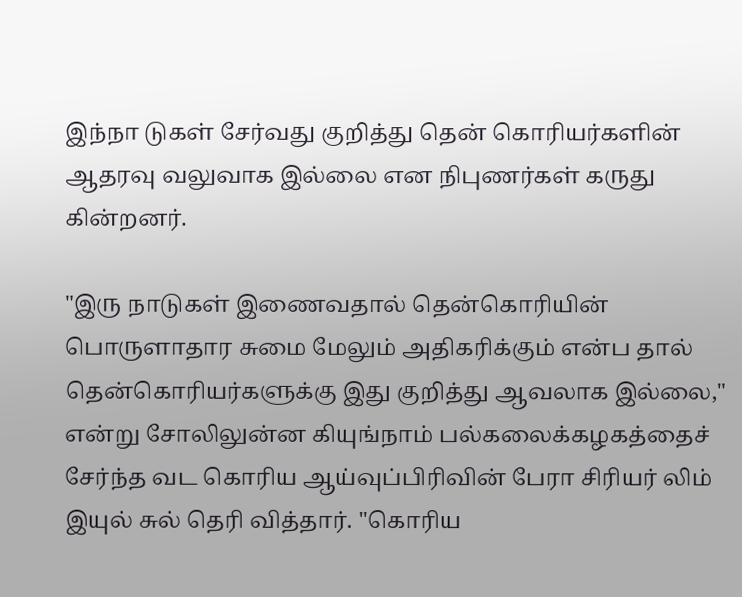இந்நா டுகள் சேர்வது குறித்து தென் கொரியர்களின் ஆதரவு வலுவாக இல்லை என நிபுணர்கள் கருது கின்றனர்.

"இரு நாடுகள் இணைவதால் தென்கொரியின் பொருளாதார சுமை மேலும் அதிகரிக்கும் என்ப தால் தென்கொரியர்களுக்கு இது குறித்து ஆவலாக இல்லை," என்று சோலிலுன்ன கியுங்நாம் பல்கலைக்கழகத்தைச் சேர்ந்த வட கொரிய ஆய்வுப்பிரிவின் பேரா சிரியர் லிம் இயுல் சுல் தெரி வித்தார். "கொரிய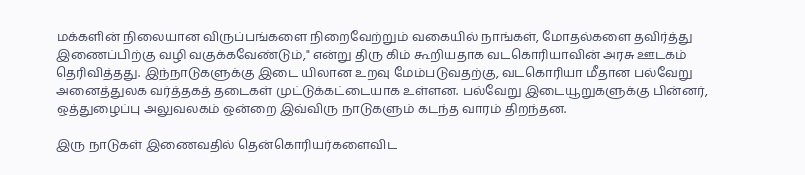மக்களின் நிலையான விருப்பங்களை நிறைவேற்றும் வகையில் நாங்கள், மோதல்களை தவிர்த்து இணைப்பிற்கு வழி வகுக்கவேண்டும்," என்று திரு கிம் கூறியதாக வடகொரியாவின் அரசு ஊடகம் தெரிவித்தது. இந்நாடுகளுக்கு இடை யிலான உறவு மேம்படுவதற்கு, வடகொரியா மீதான பல்வேறு அனைத்துலக வர்த்தகத் தடைகள் முட்டுக்கட்டையாக உள்ளன. பல்வேறு இடையூறுகளுக்கு பின்னர், ஒத்துழைப்பு அலுவலகம் ஒன்றை இவ்விரு நாடுகளும் கடந்த வாரம் திறந்தன.

இரு நாடுகள் இணைவதில் தென்கொரியர்களைவிட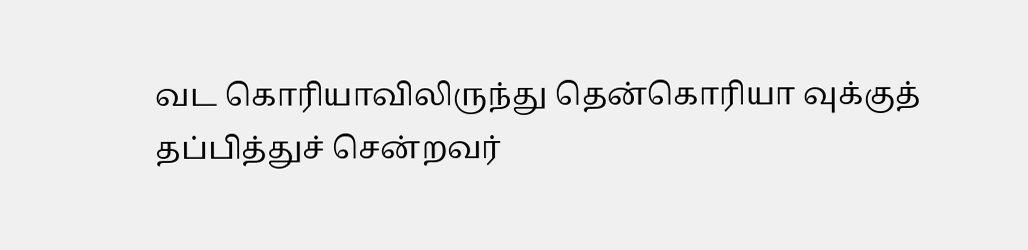வட கொரியாவிலிருந்து தென்கொரியா வுக்குத் தப்பித்துச் சென்றவர்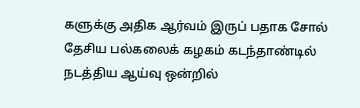களுக்கு அதிக ஆர்வம் இருப் பதாக சோல் தேசிய பல்கலைக் கழகம் கடந்தாண்டில் நடத்திய ஆய்வு ஒன்றில்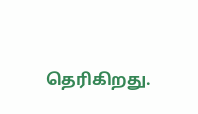தெரிகிறது.